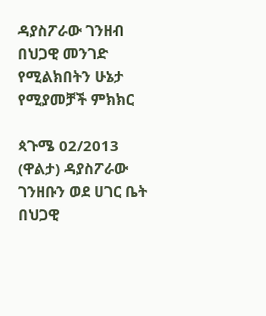ዳያስፖራው ገንዘብ በህጋዊ መንገድ የሚልክበትን ሁኔታ የሚያመቻች ምክክር

ጳጉሜ 02/2013 (ዋልታ) ዳያስፖራው ገንዘቡን ወደ ሀገር ቤት በህጋዊ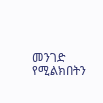መንገድ የሚልክበትን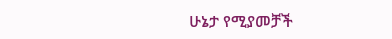ሁኔታ የሚያመቻች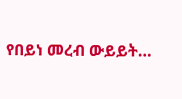የበይነ መረብ ውይይት…